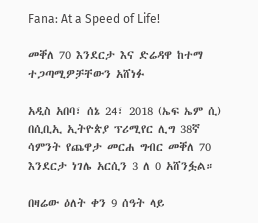Fana: At a Speed of Life!

መቐለ 70 እንደርታ እና ድሬዳዋ ከተማ ተጋጣሚዎቻቸውን አሸነፉ

አዲስ አበባ፣ ሰኔ 24፣ 2018 (ኤፍ ኤም ሲ) በሲቢኢ ኢትዮጵያ ፕሪሚየር ሊግ 38ኛ ሳምንት የጨዋታ መርሐ ግብር መቐለ 70 እንደርታ ነገሌ አርሲን 3 ለ 0 አሸንፏል።

በዛሬው ዕለት ቀን 9 ሰዓት ላይ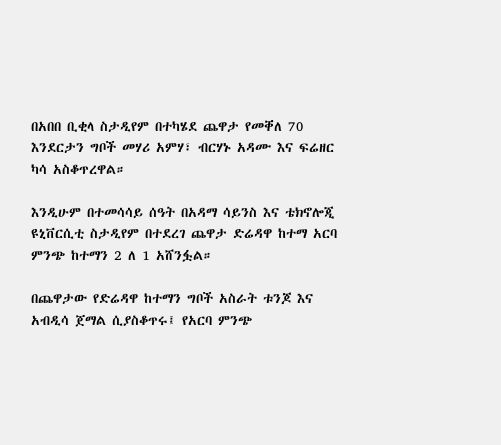በአበበ ቢቂላ ስታዲየም በተካሄደ ጨዋታ የመቐለ 70 እንደርታን ግቦች መሃሪ አምሃ፣ ብርሃኑ አዳሙ እና ፍሬዘር ካሳ አስቆጥረዋል።

እንዲሁም በተመሳሳይ ሰዓት በአዳማ ሳይንስ እና ቴክኖሎጂ ዩኒቨርሲቲ ስታዲየም በተደረገ ጨዋታ ድሬዳዋ ከተማ አርባ ምንጭ ከተማን 2 ለ 1 አሸንፏል።

በጨዋታው የድሬዳዋ ከተማን ግቦች አስራት ቱንጆ እና አብዲሳ ጀማል ሲያስቆጥሩ፤ የአርባ ምንጭ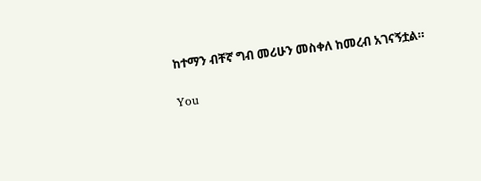ከተማን ብቸኛ ግብ መሪሁን መስቀለ ከመረብ አገናኝቷል።

You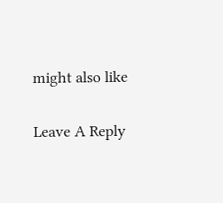might also like

Leave A Reply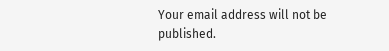Your email address will not be published.